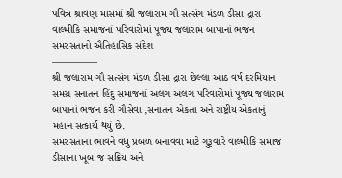પવિત્ર શ્રાવણ માસમાં શ્રી જલારામ ગૌ સત્સંગ મંડળ ડીસા દ્રારા વાલ્મીકિ સમાજનાં પરિવારોમાં પૂજ્ય જલારામ બાપાનાં ભજન
સમરસતાનો ઐતિહાસિક સંદેશ
————–
શ્રી જલારામ ગૌ સત્સંગ મંડળ ડીસા દ્રારા છેલ્લા આઠ વર્ષ દરમિયાન સમગ્ર સનાતન હિંદુ સમાજનાં અલગ અલગ પરિવારોમાં પૂજ્ય જલારામ બાપાનાં ભજન કરી ગૌસેવા ,સનાતન એકતા અને રાષ્ટ્રીય એકતાનું મહાન સત્કાર્ય થયું છે.
સમરસતાના ભાવને વધુ પ્રબળ બનાવવા માટે ગુરૂવારે વાલ્મીકિ સમાજ ડીસાના ખૂબ જ સક્રિય અને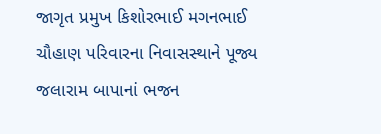જાગૃત પ્રમુખ કિશોરભાઈ મગનભાઈ ચૌહાણ પરિવારના નિવાસસ્થાને પૂજ્ય જલારામ બાપાનાં ભજન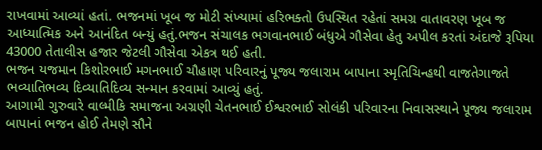રાખવામાં આવ્યાં હતાં. ભજનમાં ખૂબ જ મોટી સંખ્યામાં હરિભક્તો ઉપસ્થિત રહેતાં સમગ્ર વાતાવરણ ખૂબ જ આધ્યાત્મિક અને આનંદિત બન્યું હતું.ભજન સંચાલક ભગવાનભાઈ બંધુએ ગૌસેવા હેતુ અપીલ કરતાં અંદાજે રૂપિયા 43000 તેતાલીસ હજાર જેટલી ગૌસેવા એકત્ર થઈ હતી.
ભજન યજમાન કિશોરભાઈ મગનભાઈ ચૌહાણ પરિવારનું પૂજ્ય જલારામ બાપાના સ્મૃતિચિન્હથી વાજતેગાજતે ભવ્યાતિભવ્ય દિવ્યાતિદિવ્ય સન્માન કરવામાં આવ્યું હતું.
આગામી ગુરુવારે વાલ્મીકિ સમાજના અગ્રણી ચેતનભાઈ ઈશ્વરભાઈ સોલંકી પરિવારના નિવાસસ્થાને પૂજ્ય જલારામ બાપાનાં ભજન હોઈ તેમણે સૌને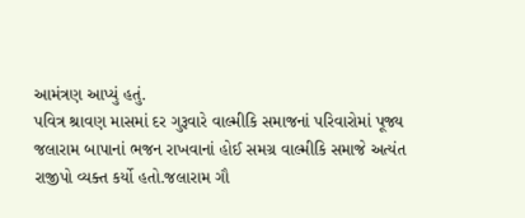આમંત્રણ આપ્યું હતું.
પવિત્ર શ્રાવણ માસમાં દર ગુરૂવારે વાલ્મીકિ સમાજનાં પરિવારોમાં પૂજ્ય જલારામ બાપાનાં ભજન રાખવાનાં હોઈ સમગ્ર વાલ્મીકિ સમાજે અત્યંત રાજીપો વ્યક્ત કર્યો હતો.જલારામ ગૌ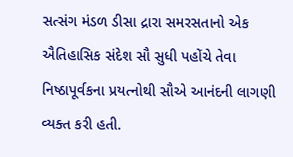સત્સંગ મંડળ ડીસા દ્રારા સમરસતાનો એક ઐતિહાસિક સંદેશ સૌ સુધી પહોંચે તેવા નિષ્ઠાપૂર્વકના પ્રયત્નોથી સૌએ આનંદની લાગણી વ્યક્ત કરી હતી.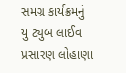સમગ્ર કાર્યક્રમનું યુ ટ્યુબ લાઈવ પ્રસારણ લોહાણા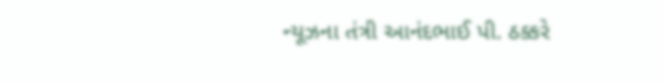ન્યૂઝના તંત્રી આનંદભાઈ પી. ઠક્કરે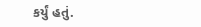કર્યું હતું.